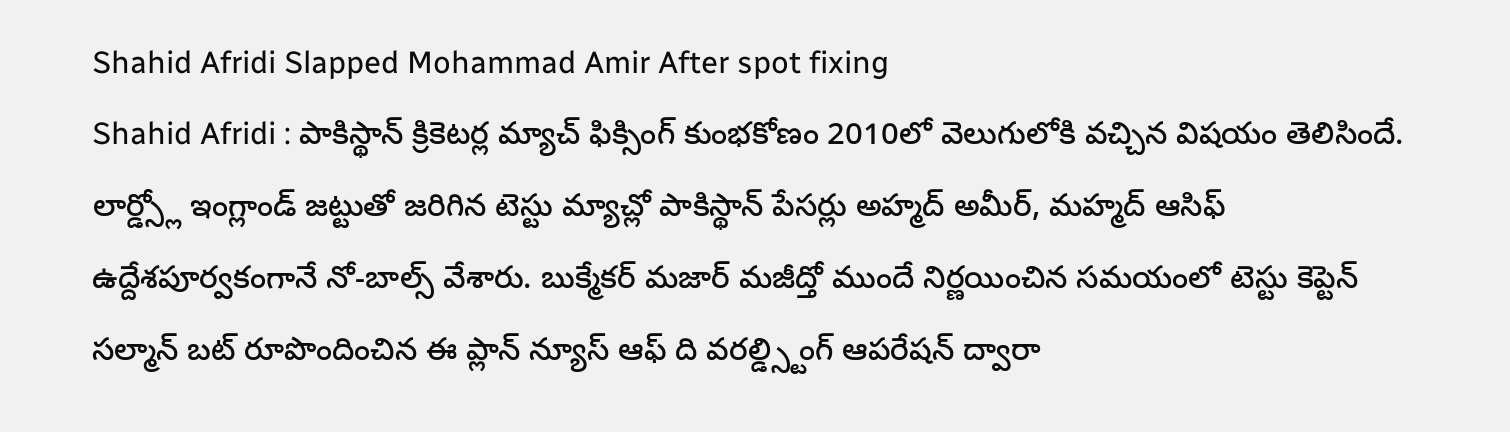Shahid Afridi Slapped Mohammad Amir After spot fixing
Shahid Afridi : పాకిస్థాన్ క్రికెటర్ల మ్యాచ్ ఫిక్సింగ్ కుంభకోణం 2010లో వెలుగులోకి వచ్చిన విషయం తెలిసిందే. లార్డ్స్లో ఇంగ్లాండ్ జట్టుతో జరిగిన టెస్టు మ్యాచ్లో పాకిస్థాన్ పేసర్లు అహ్మద్ అమీర్, మహ్మద్ ఆసిఫ్ ఉద్దేశపూర్వకంగానే నో-బాల్స్ వేశారు. బుక్మేకర్ మజార్ మజీద్తో ముందే నిర్ణయించిన సమయంలో టెస్టు కెప్టెన్ సల్మాన్ బట్ రూపొందించిన ఈ ప్లాన్ న్యూస్ ఆఫ్ ది వరల్డ్స్టింగ్ ఆపరేషన్ ద్వారా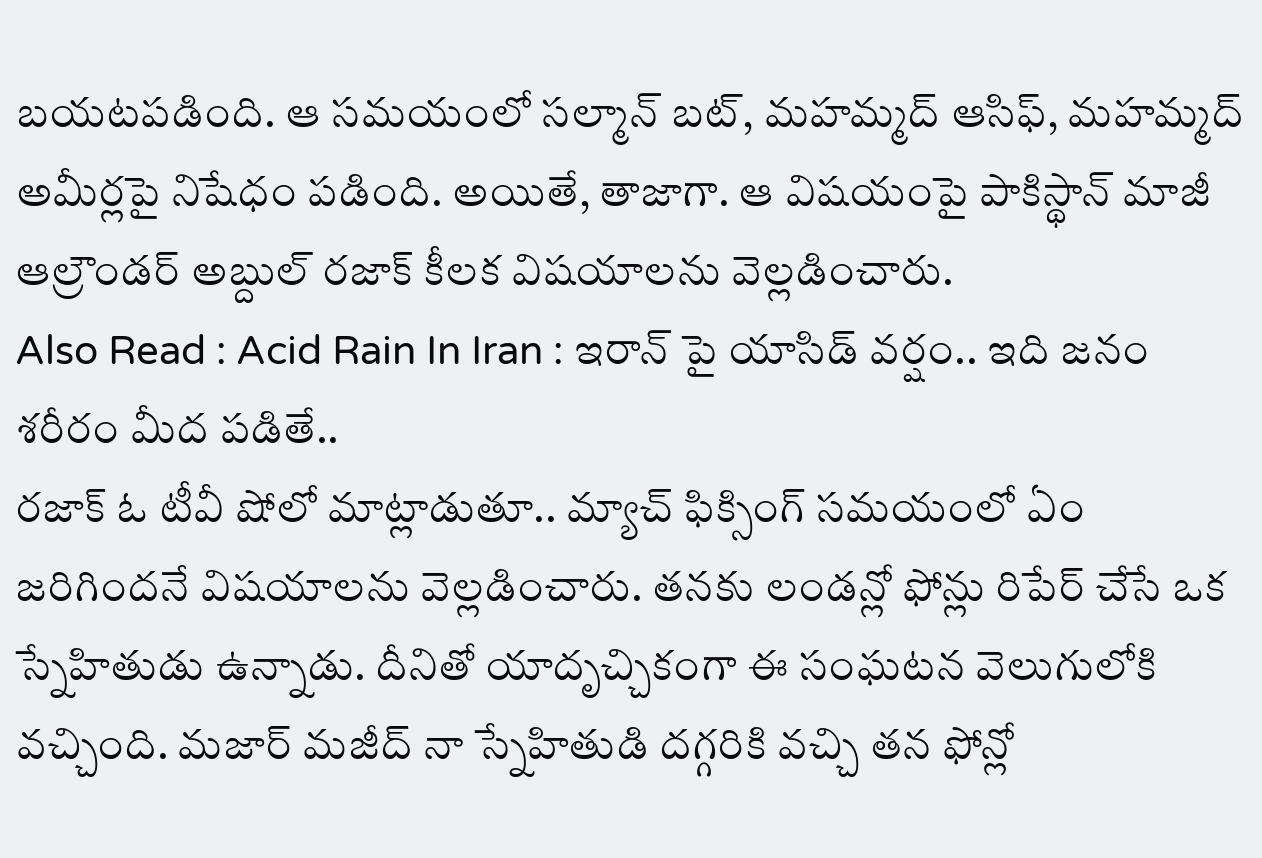బయటపడింది. ఆ సమయంలో సల్మాన్ బట్, మహమ్మద్ ఆసిఫ్, మహమ్మద్ అమీర్లపై నిషేధం పడింది. అయితే, తాజాగా. ఆ విషయంపై పాకిస్థాన్ మాజీ ఆల్రౌండర్ అబ్దుల్ రజాక్ కీలక విషయాలను వెల్లడించారు.
Also Read : Acid Rain In Iran : ఇరాన్ పై యాసిడ్ వర్షం.. ఇది జనం శరీరం మీద పడితే..
రజాక్ ఓ టీవీ షోలో మాట్లాడుతూ.. మ్యాచ్ ఫిక్సింగ్ సమయంలో ఏం జరిగిందనే విషయాలను వెల్లడించారు. తనకు లండన్లో ఫోన్లు రిపేర్ చేసే ఒక స్నేహితుడు ఉన్నాడు. దీనితో యాదృచ్చికంగా ఈ సంఘటన వెలుగులోకి వచ్చింది. మజార్ మజీద్ నా స్నేహితుడి దగ్గరికి వచ్చి తన ఫోన్లో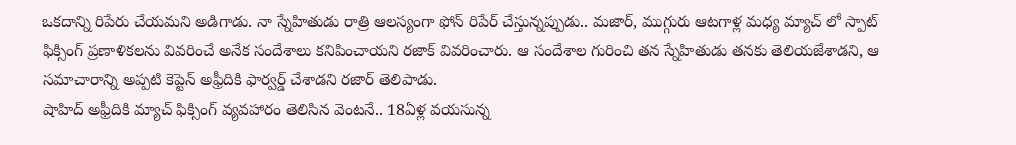ఒకదాన్ని రిపేరు చేయమని అడిగాడు. నా స్నేహితుడు రాత్రి ఆలస్యంగా ఫోన్ రిపేర్ చేస్తున్నప్పుడు.. మజార్, ముగ్గురు ఆటగాళ్ల మధ్య మ్యాచ్ లో స్పాట్ ఫిక్సింగ్ ప్రణాళికలను వివరించే అనేక సందేశాలు కనిపించాయని రజాక్ వివరించారు. ఆ సందేశాల గురించి తన స్నేహితుడు తనకు తెలియజేశాడని, ఆ సమాచారాన్ని అప్పటి కెప్టెన్ అఫ్రీదికి ఫార్వర్డ్ చేశాడని రజార్ తెలిపాడు.
షాహిద్ అఫ్రీదికి మ్యాచ్ ఫిక్సింగ్ వ్యవహారం తెలిసిన వెంటనే.. 18ఏళ్ల వయసున్న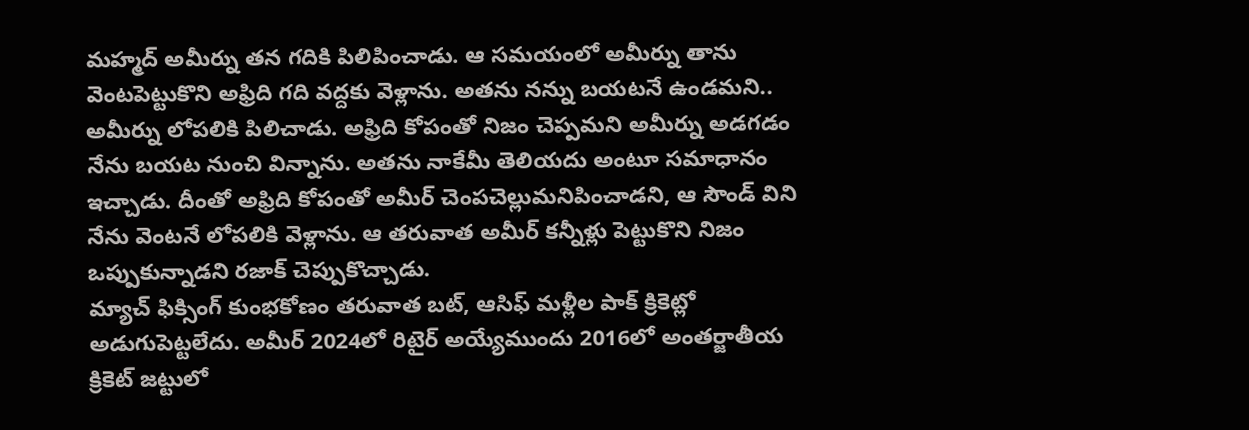మహ్మద్ అమీర్ను తన గదికి పిలిపించాడు. ఆ సమయంలో అమీర్ను తాను వెంటపెట్టుకొని అఫ్రిది గది వద్దకు వెళ్లాను. అతను నన్ను బయటనే ఉండమని.. అమీర్ను లోపలికి పిలిచాడు. అఫ్రిది కోపంతో నిజం చెప్పమని అమీర్ను అడగడం నేను బయట నుంచి విన్నాను. అతను నాకేమీ తెలియదు అంటూ సమాధానం ఇచ్చాడు. దీంతో అఫ్రిది కోపంతో అమీర్ చెంపచెల్లుమనిపించాడని, ఆ సౌండ్ విని నేను వెంటనే లోపలికి వెళ్లాను. ఆ తరువాత అమీర్ కన్నీళ్లు పెట్టుకొని నిజం ఒప్పుకున్నాడని రజాక్ చెప్పుకొచ్చాడు.
మ్యాచ్ ఫిక్సింగ్ కుంభకోణం తరువాత బట్, ఆసిఫ్ మళ్లీల పాక్ క్రికెట్లో అడుగుపెట్టలేదు. అమీర్ 2024లో రిటైర్ అయ్యేముందు 2016లో అంతర్జాతీయ క్రికెట్ జట్టులో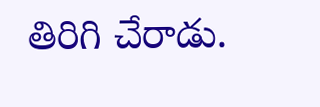తిరిగి చేరాడు.